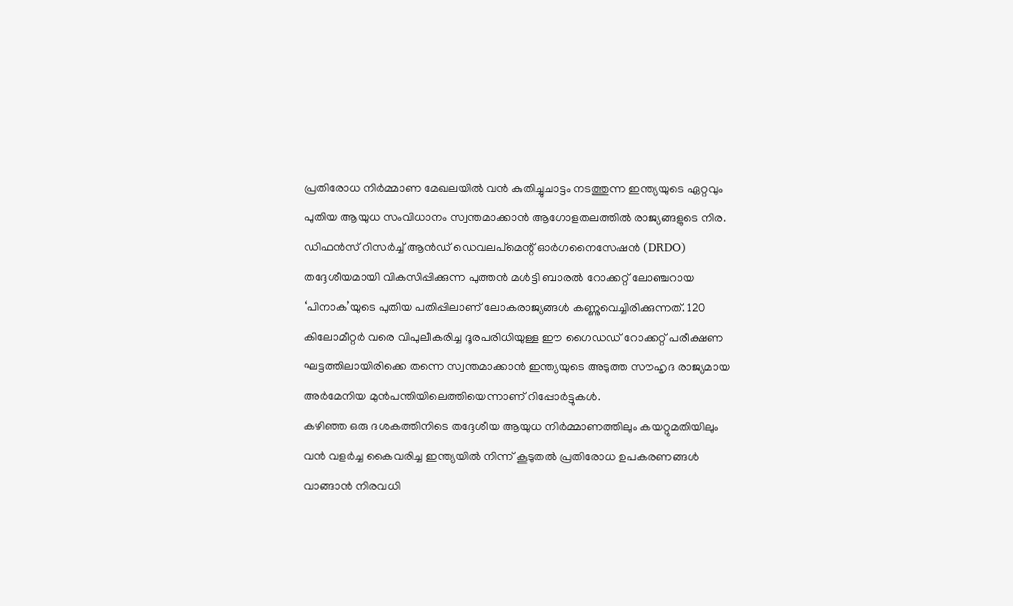പ്രതിരോധ നിർമ്മാണ മേഖലയിൽ വൻ കുതിച്ചുചാട്ടം നടത്തുന്ന ഇന്ത്യയുടെ ഏറ്റവും പുതിയ ആയുധ സംവിധാനം സ്വന്തമാക്കാൻ ആഗോളതലത്തിൽ രാജ്യങ്ങളുടെ നിര. ഡിഫൻസ് റിസർച്ച് ആൻഡ് ഡെവലപ്മെന്റ് ഓർഗനൈസേഷൻ (DRDO) തദ്ദേശീയമായി വികസിപ്പിക്കുന്ന പുത്തൻ മൾട്ടി ബാരൽ റോക്കറ്റ് ലോഞ്ചറായ ‘പിനാക’യുടെ പുതിയ പതിപ്പിലാണ് ലോകരാജ്യങ്ങൾ കണ്ണുവെച്ചിരിക്കുന്നത്. 120 കിലോമീറ്റർ വരെ വിപുലീകരിച്ച ദൂരപരിധിയുള്ള ഈ ഗൈഡഡ് റോക്കറ്റ് പരീക്ഷണ ഘട്ടത്തിലായിരിക്കെ തന്നെ സ്വന്തമാക്കാൻ ഇന്ത്യയുടെ അടുത്ത സൗഹൃദ രാജ്യമായ അർമേനിയ മുൻപന്തിയിലെത്തിയെന്നാണ് റിപ്പോർട്ടുകൾ.
കഴിഞ്ഞ ഒരു ദശകത്തിനിടെ തദ്ദേശീയ ആയുധ നിർമ്മാണത്തിലും കയറ്റുമതിയിലും വൻ വളർച്ച കൈവരിച്ച ഇന്ത്യയിൽ നിന്ന് കൂടുതൽ പ്രതിരോധ ഉപകരണങ്ങൾ വാങ്ങാൻ നിരവധി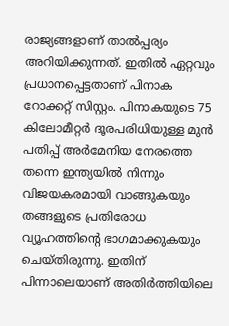രാജ്യങ്ങളാണ് താൽപ്പര്യം അറിയിക്കുന്നത്. ഇതിൽ ഏറ്റവും പ്രധാനപ്പെട്ടതാണ് പിനാക റോക്കറ്റ് സിസ്റ്റം. പിനാകയുടെ 75 കിലോമീറ്റർ ദൂരപരിധിയുള്ള മുൻ പതിപ്പ് അർമേനിയ നേരത്തെ തന്നെ ഇന്ത്യയിൽ നിന്നും വിജയകരമായി വാങ്ങുകയും തങ്ങളുടെ പ്രതിരോധ വ്യൂഹത്തിന്റെ ഭാഗമാക്കുകയും ചെയ്തിരുന്നു. ഇതിന് പിന്നാലെയാണ് അതിർത്തിയിലെ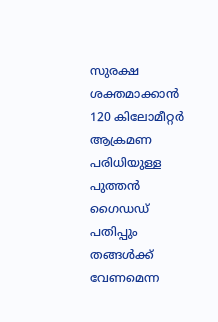സുരക്ഷ ശക്തമാക്കാൻ 120 കിലോമീറ്റർ ആക്രമണ പരിധിയുള്ള പുത്തൻ ഗൈഡഡ് പതിപ്പും തങ്ങൾക്ക് വേണമെന്ന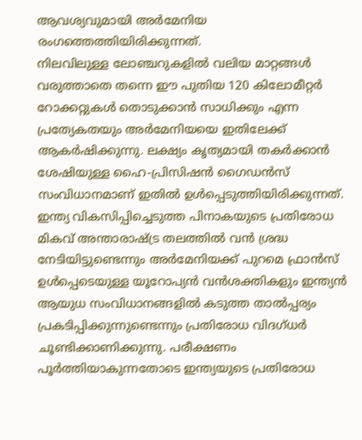ആവശ്യവുമായി അർമേനിയ രംഗത്തെത്തിയിരിക്കുന്നത്.
നിലവിലുള്ള ലോഞ്ചറുകളിൽ വലിയ മാറ്റങ്ങൾ വരുത്താതെ തന്നെ ഈ പുതിയ 120 കിലോമീറ്റർ റോക്കറ്റുകൾ തൊടുക്കാൻ സാധിക്കും എന്ന പ്രത്യേകതയും അർമേനിയയെ ഇതിലേക്ക് ആകർഷിക്കുന്നു. ലക്ഷ്യം കൃത്യമായി തകർക്കാൻ ശേഷിയുള്ള ഹൈ-പ്രിസിഷൻ ഗൈഡൻസ് സംവിധാനമാണ് ഇതിൽ ഉൾപ്പെടുത്തിയിരിക്കുന്നത്. ഇന്ത്യ വികസിപ്പിച്ചെടുത്ത പിനാകയുടെ പ്രതിരോധ മികവ് അന്താരാഷ്ട്ര തലത്തിൽ വൻ ശ്രദ്ധ നേടിയിട്ടുണ്ടെന്നും അർമേനിയക്ക് പുറമെ ഫ്രാൻസ് ഉൾപ്പെടെയുള്ള യൂറോപ്യൻ വൻശക്തികളും ഇന്ത്യൻ ആയുധ സംവിധാനങ്ങളിൽ കടുത്ത താൽപ്പര്യം പ്രകടിപ്പിക്കുന്നുണ്ടെന്നും പ്രതിരോധ വിദഗ്ധർ ചൂണ്ടിക്കാണിക്കുന്നു. പരീക്ഷണം പൂർത്തിയാകുന്നതോടെ ഇന്ത്യയുടെ പ്രതിരോധ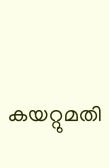കയറ്റുമതി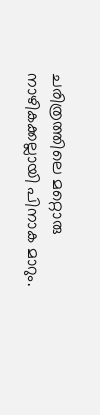ചരിത്രത്തിലെ മറ്റൊരു നാഴികക്കല്ലായി പിനാക മാറും.